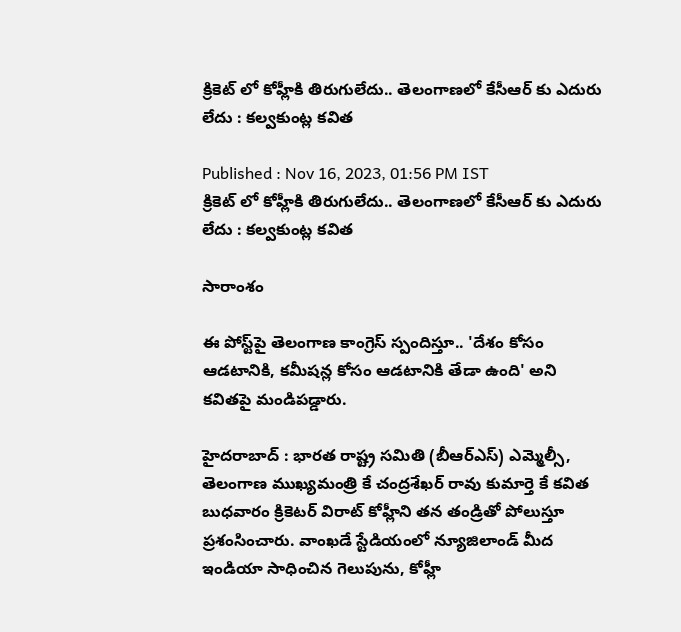క్రికెట్ లో కోహ్లీకి తిరుగులేదు.. తెలంగాణలో కేసీఆర్ కు ఎదురు లేదు : కల్వకుంట్ల కవిత

Published : Nov 16, 2023, 01:56 PM IST
క్రికెట్ లో కోహ్లీకి తిరుగులేదు.. తెలంగాణలో కేసీఆర్ కు ఎదురు లేదు : కల్వకుంట్ల కవిత

సారాంశం

ఈ పోస్ట్‌పై తెలంగాణ కాంగ్రెస్ స్పందిస్తూ.. 'దేశం కోసం ఆడటానికి, కమీషన్ల కోసం ఆడటానికి తేడా ఉంది' అని కవితపై మండిపడ్డారు.

హైదరాబాద్ : భారత రాష్ట్ర సమితి (బీఆర్‌ఎస్) ఎమ్మెల్సీ, తెలంగాణ ముఖ్యమంత్రి కే చంద్రశేఖర్ రావు కుమార్తె కే కవిత బుధవారం క్రికెటర్ విరాట్ కోహ్లీని తన తండ్రితో పోలుస్తూ ప్రశంసించారు. వాంఖడే స్టేడియంలో న్యూజిలాండ్ మీద ఇండియా సాధించిన గెలుపును, కోహ్లీ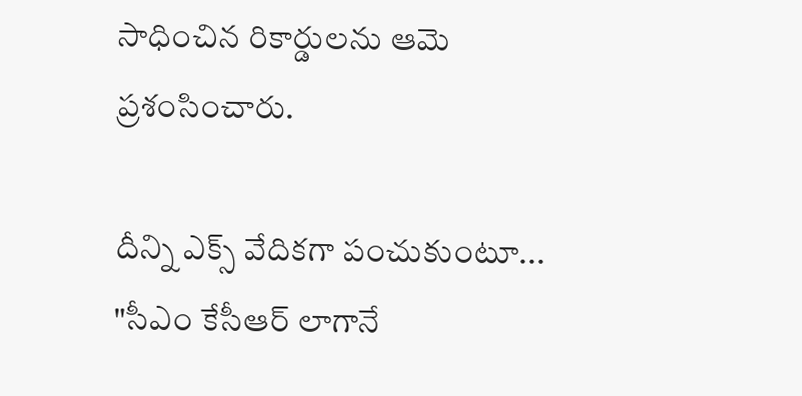సాధించిన రికార్డులను ఆమె ప్రశంసించారు.

దీన్ని ఎక్స్ వేదికగా పంచుకుంటూ... "సీఎం కేసీఆర్ లాగానే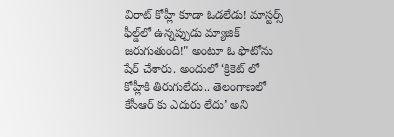విరాట్ కోహ్లీ కూడా ఓడలేడు! మాస్టర్స్ ఫీల్డ్‌లో ఉన్నప్పుడు మ్యాజిక్ జరుగుతుంది!" అంటూ ఓ ఫొటోను షేర్ చేశారు. అందులో ‘క్రికెట్ లో కోహ్లీకి తిరుగులేదు.. తెలంగాణలో కేసీఆర్ కు ఎదురు లేదు’ అని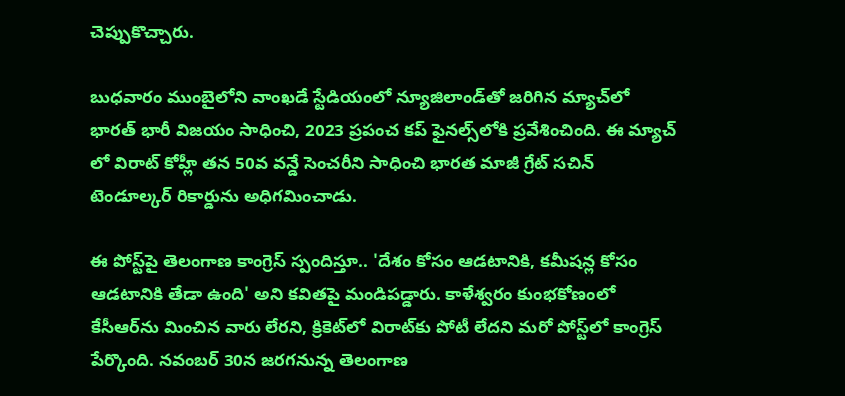చెప్పుకొచ్చారు.

బుధవారం ముంబైలోని వాంఖడే స్టేడియంలో న్యూజిలాండ్‌తో జరిగిన మ్యాచ్‌లో భారత్ భారీ విజయం సాధించి, 2023 ప్రపంచ కప్ ఫైనల్స్‌లోకి ప్రవేశించింది. ఈ మ్యాచ్ లో విరాట్ కోహ్లీ తన 50వ వన్డే సెంచరీని సాధించి భారత మాజీ గ్రేట్ సచిన్ టెండూల్కర్ రికార్డును అధిగమించాడు.

ఈ పోస్ట్‌పై తెలంగాణ కాంగ్రెస్ స్పందిస్తూ.. 'దేశం కోసం ఆడటానికి, కమీషన్ల కోసం ఆడటానికి తేడా ఉంది' అని కవితపై మండిపడ్డారు. కాళేశ్వరం కుంభకోణంలో కేసీఆర్‌ను మించిన వారు లేరని, క్రికెట్‌లో విరాట్‌కు పోటీ లేదని మరో పోస్ట్‌లో కాంగ్రెస్ పేర్కొంది. నవంబర్ 30న జరగనున్న తెలంగాణ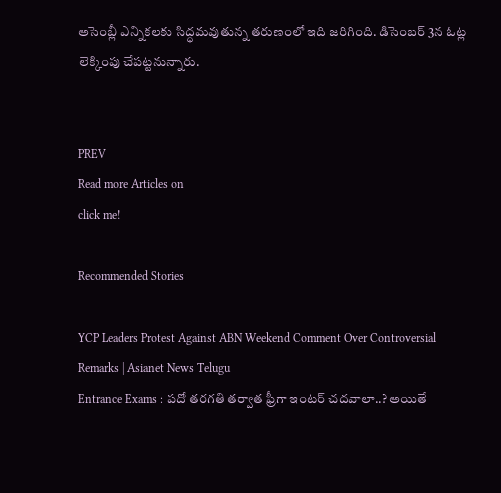అసెంబ్లీ ఎన్నికలకు సిద్ధమవుతున్న తరుణంలో ఇది జరిగింది. డిసెంబర్ 3న ఓట్ల లెక్కింపు చేపట్టనున్నారు.


PREV
Read more Articles on
click me!

Recommended Stories

YCP Leaders Protest Against ABN Weekend Comment Over Controversial Remarks | Asianet News Telugu
Entrance Exams : పదో తరగతి తర్వాత ఫ్రీగా ఇంటర్ చదవాలా..? అయితే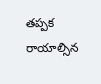తప్పక రాయాల్సిన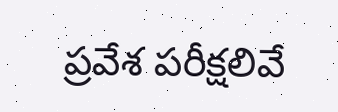ప్రవేశ పరీక్షలివే